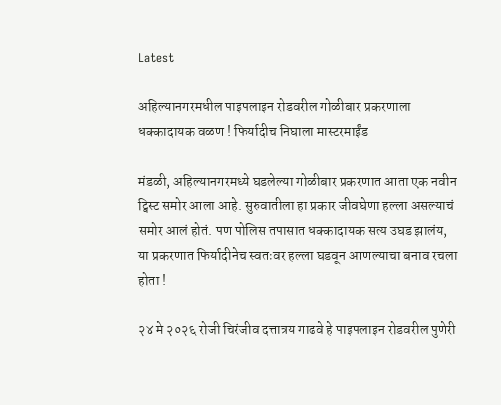Latest

अहिल्यानगरमधील पाइपलाइन रोडवरील गोळीबार प्रकरणाला धक्कादायक वळण ! फिर्यादीच निघाला मास्टरमाईंड

मंडळी, अहिल्यानगरमध्ये घडलेल्या गोळीबार प्रकरणात आता एक नवीन ट्विस्ट समोर आला आहे. सुरुवातीला हा प्रकार जीवघेणा हल्ला असल्याचं समोर आलं होतं. पण पोलिस तपासात धक्कादायक सत्य उघड झालंय, या प्रकरणात फिर्यादीनेच स्वतःवर हल्ला घडवून आणल्याचा बनाव रचला होता !

२४ मे २०२६ रोजी चिरंजीव दत्तात्रय गाढवे हे पाइपलाइन रोडवरील पुणेरी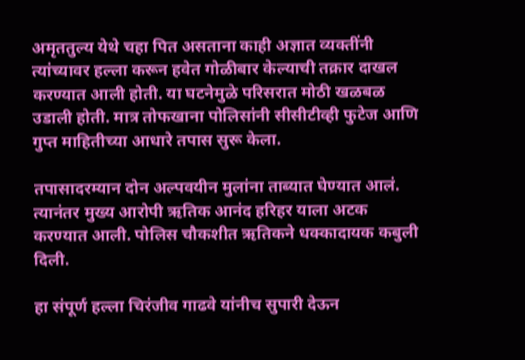अमृततुल्य येथे चहा पित असताना काही अज्ञात व्यक्तींनी त्यांच्यावर हल्ला करून हवेत गोळीबार केल्याची तक्रार दाखल करण्यात आली होती. या घटनेमुळे परिसरात मोठी खळबळ उडाली होती. मात्र तोफखाना पोलिसांनी सीसीटीव्ही फुटेज आणि गुप्त माहितीच्या आधारे तपास सुरू केला.

तपासादरम्यान दोन अल्पवयीन मुलांना ताब्यात घेण्यात आलं. त्यानंतर मुख्य आरोपी ऋतिक आनंद हरिहर याला अटक करण्यात आली. पोलिस चौकशीत ऋतिकने धक्कादायक कबुली दिली.

हा संपूर्ण हल्ला चिरंजीव गाढवे यांनीच सुपारी देऊन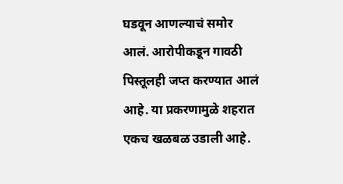घडवून आणल्याचं समोर आलं. आरोपीकडून गावठी पिस्तूलही जप्त करण्यात आलं आहे. या प्रकरणामुळे शहरात एकच खळबळ उडाली आहे.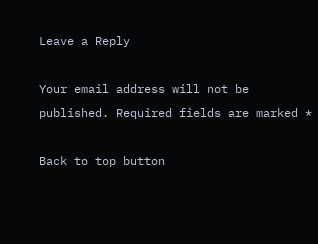Leave a Reply

Your email address will not be published. Required fields are marked *

Back to top button